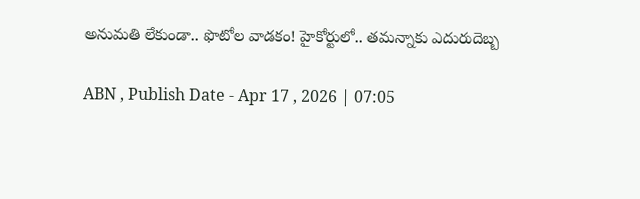అనుమ‌తి లేకుండా.. ఫొటోల వాడ‌కం! హైకోర్టులో.. తమన్నాకు ఎదురుదెబ్బ

ABN , Publish Date - Apr 17 , 2026 | 07:05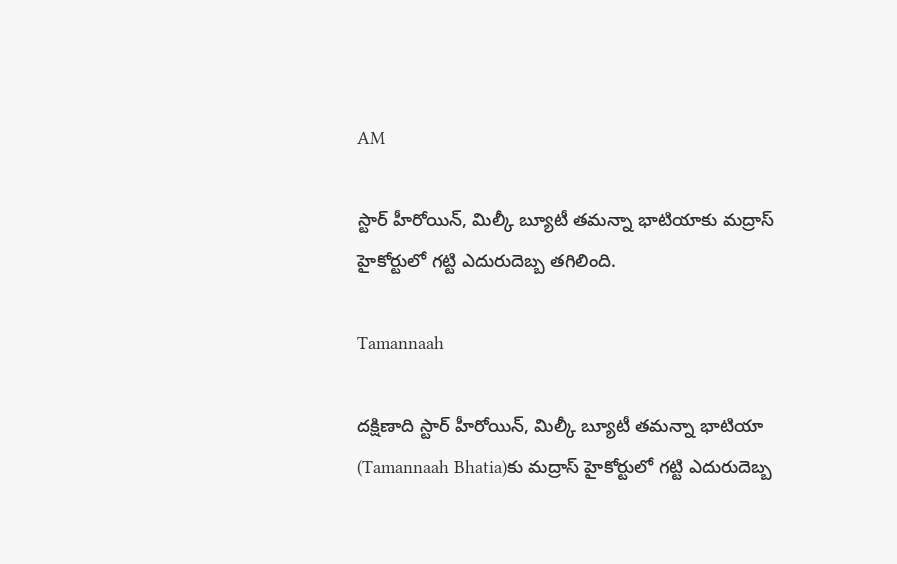AM

స్టార్ హీరోయిన్, మిల్కీ బ్యూటీ తమన్నా భాటియాకు మద్రాస్ హైకోర్టులో గట్టి ఎదురుదెబ్బ తగిలింది.

Tamannaah

దక్షిణాది స్టార్ హీరోయిన్, మిల్కీ బ్యూటీ తమన్నా భాటియా (Tamannaah Bhatia)కు మద్రాస్ హైకోర్టులో గట్టి ఎదురుదెబ్బ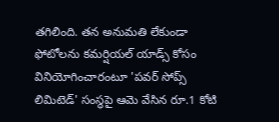తగిలింది. తన అనుమతి లేకుండా ఫోటోలను కమర్షియల్ యాడ్స్ కోసం వినియోగించారంటూ 'పవర్ సోప్స్ లిమిటెడ్' సంస్థపై ఆమె వేసిన రూ.1 కోటి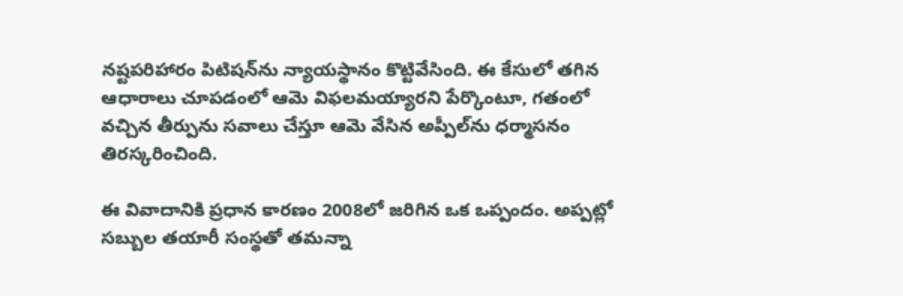నష్టపరిహారం పిటిషన్‌ను న్యాయస్థానం కొట్టివేసింది. ఈ కేసులో తగిన ఆధారాలు చూపడంలో ఆమె విఫలమయ్యారని పేర్కొంటూ, గతంలో వచ్చిన తీర్పును సవాలు చేస్తూ ఆమె వేసిన అప్పీల్‌ను ధర్మాసనం తిరస్కరించింది.

ఈ వివాదానికి ప్రధాన కారణం 2008లో జరిగిన ఒక ఒప్పందం. అప్పట్లో సబ్బుల తయారీ సంస్థతో తమన్నా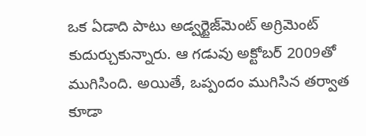ఒక ఏడాది పాటు అడ్వర్టైజ్‌మెంట్ అగ్రిమెంట్ కుదుర్చుకున్నారు. ఆ గడువు అక్టోబర్ 2009తో ముగిసింది. అయితే, ఒప్పందం ముగిసిన తర్వాత కూడా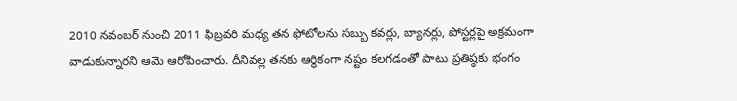2010 నవంబర్ నుంచి 2011 ఫిబ్రవరి మధ్య తన ఫోటోలను సబ్బు కవర్లు, బ్యానర్లు, పోస్టర్లపై అక్రమంగా వాడుకున్నారని ఆమె ఆరోపించారు. దీనివల్ల తనకు ఆర్థికంగా నష్టం కలగడంతో పాటు ప్రతిష్ఠకు భంగం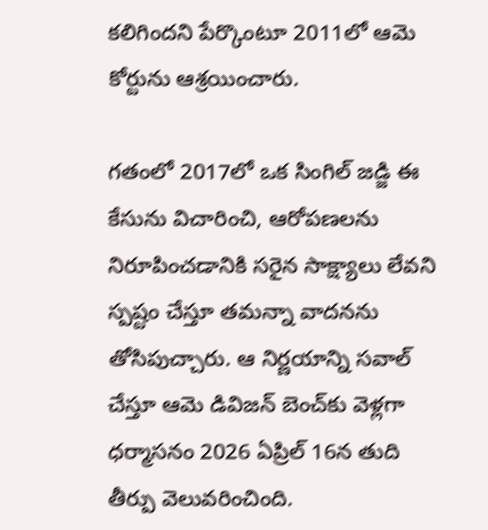కలిగిందని పేర్కొంటూ 2011లో ఆమె కోర్టును ఆశ్రయించారు.

గతంలో 2017లో ఒక సింగిల్ జడ్జి ఈ కేసును విచారించి, ఆరోపణలను నిరూపించడానికి సరైన సాక్ష్యాలు లేవని స్పష్టం చేస్తూ తమన్నా వాదనను తోసిపుచ్చారు. ఆ నిర్ణయాన్ని సవాల్ చేస్తూ ఆమె డివిజన్ బెంచ్‌కు వెళ్లగా ధర్మాసనం 2026 ఏప్రిల్ 16న తుది తీర్పు వెలువరించింది.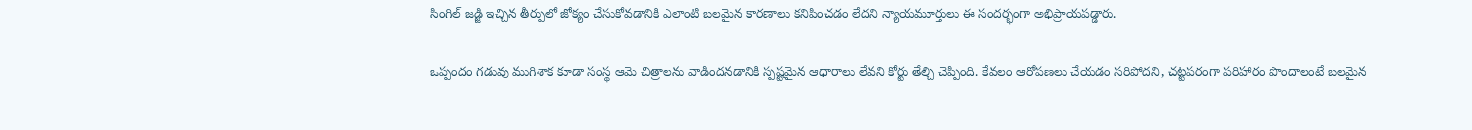సింగిల్ జడ్జి ఇచ్చిన తీర్పులో జోక్యం చేసుకోవడానికి ఎలాంటి బలమైన కారణాలు కనిపించడం లేదని న్యాయమూర్తులు ఈ సందర్భంగా అభిప్రాయపడ్డారు.

ఒప్పందం గడువు ముగిశాక కూడా సంస్థ ఆమె చిత్రాలను వాడిందనడానికి స్పష్టమైన ఆధారాలు లేవని కోర్టు తేల్చి చెప్పింది. కేవలం ఆరోపణలు చేయడం సరిపోదని, చట్టపరంగా పరిహారం పొందాలంటే బలమైన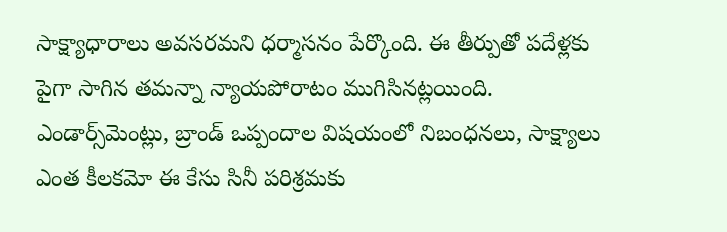సాక్ష్యాధారాలు అవసరమని ధర్మాసనం పేర్కొంది. ఈ తీర్పుతో పదేళ్లకు పైగా సాగిన తమన్నా న్యాయపోరాటం ముగిసినట్లయింది. ఎండార్స్‌మెంట్లు, బ్రాండ్ ఒప్పందాల విషయంలో నిబంధనలు, సాక్ష్యాలు ఎంత కీలకమో ఈ కేసు సినీ పరిశ్రమకు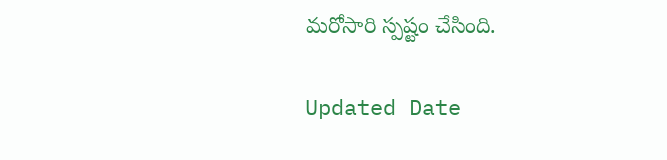మరోసారి స్పష్టం చేసింది.

Updated Date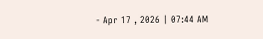- Apr 17 , 2026 | 07:44 AM